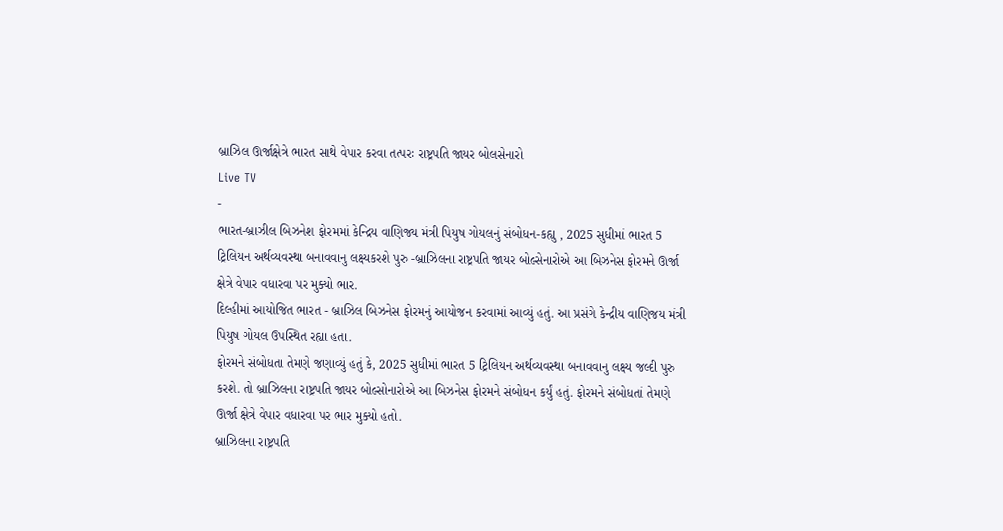બ્રાઝિલ ઊર્જાક્ષેત્રે ભારત સાથે વેપાર કરવા તત્પરઃ રાષ્ટ્રપતિ જાયર બોલસેનારો
Live TV
-
ભારત-બ્રાઝીલ બિઝનેશ ફોરમમાં કેન્દ્રિય વાણિજ્ય મંત્રી પિયુષ ગોયલનું સંબોધન-કહ્યુ , 2025 સુધીમાં ભારત 5 ટ્રિલિયન અર્થવ્યવસ્થા બનાવવાનુ લક્ષ્યકરશે પુરુ -બ્રાઝિલના રાષ્ટ્રપતિ જાયર બોલ્સેનારોએ આ બિઝનેસ ફોરમને ઊર્જા ક્ષેત્રે વેપાર વધારવા પર મુક્યો ભાર.
દિલ્હીમાં આયોજિત ભારત - બ્રાઝિલ બિઝનેસ ફોરમનું આયોજન કરવામાં આવ્યું હતું. આ પ્રસંગે કેન્દ્રીય વાણિજય મંત્રી પિયુષ ગોયલ ઉપસ્થિત રહ્યા હતા.
ફોરમને સંબોધતા તેમણે જણાવ્યું હતું કે, 2025 સુધીમાં ભારત 5 ટ્રિલિયન અર્થવ્યવસ્થા બનાવવાનુ લક્ષ્ય જલ્દી પુરુ કરશે. તો બ્રાઝિલના રાષ્ટ્રપતિ જાયર બોલ્સોનારોએ આ બિઝનેસ ફોરમને સંબોધન કર્યું હતું. ફોરમને સંબોધતાં તેમણે ઊર્જા ક્ષેત્રે વેપાર વધારવા પર ભાર મુક્યો હતો.
બ્રાઝિલના રાષ્ટ્રપતિ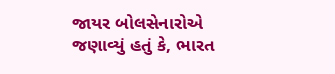જાયર બોલસેનારોએ જણાવ્યું હતું કે, ભારત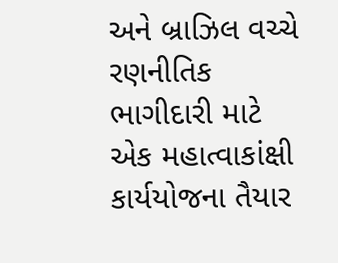અને બ્રાઝિલ વચ્ચે રણનીતિક ભાગીદારી માટે એક મહાત્વાકાંક્ષી કાર્યયોજના તૈયાર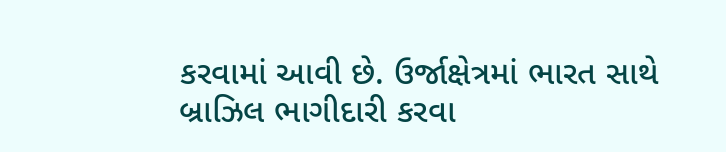કરવામાં આવી છે. ઉર્જાક્ષેત્રમાં ભારત સાથે બ્રાઝિલ ભાગીદારી કરવા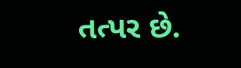તત્પર છે.